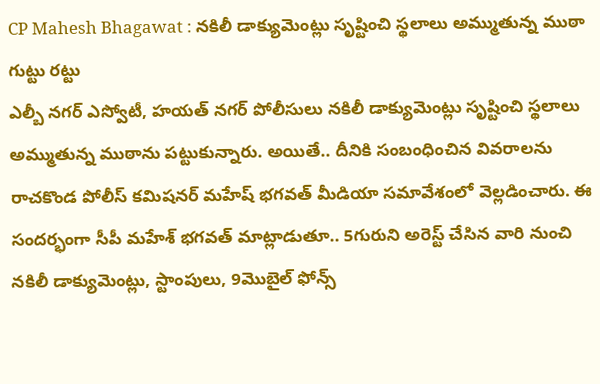CP Mahesh Bhagawat : నకిలీ డాక్యుమెంట్లు సృష్టించి స్థలాలు అమ్ముతున్న ముఠా గుట్టు రట్టు
ఎల్బీ నగర్ ఎస్వోటీ, హయత్ నగర్ పోలీసులు నకిలీ డాక్యుమెంట్లు సృష్టించి స్థలాలు అమ్ముతున్న ముఠాను పట్టుకున్నారు. అయితే.. దీనికి సంబంధించిన వివరాలను రాచకొండ పోలీస్ కమిషనర్ మహేష్ భగవత్ మీడియా సమావేశంలో వెల్లడించారు. ఈ సందర్భంగా సీపీ మహేశ్ భగవత్ మాట్లాడుతూ.. 5గురుని అరెస్ట్ చేసిన వారి నుంచి నకిలీ డాక్యుమెంట్లు, స్టాంపులు, 9మొబైల్ ఫోన్స్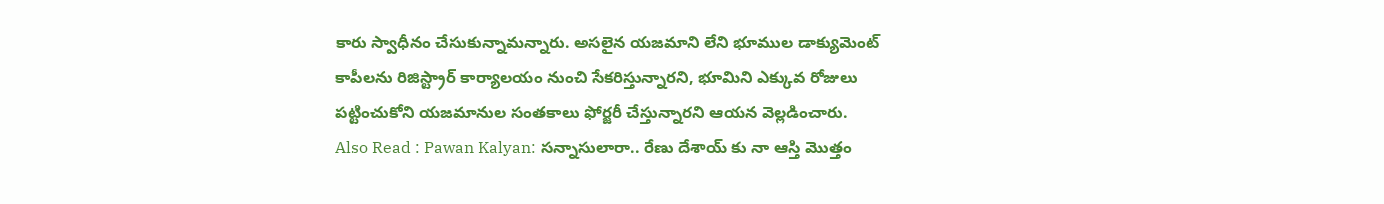కారు స్వాధీనం చేసుకున్నామన్నారు. అసలైన యజమాని లేని భూముల డాక్యుమెంట్ కాపీలను రిజిస్ట్రార్ కార్యాలయం నుంచి సేకరిస్తున్నారని, భూమిని ఎక్కువ రోజులు పట్టించుకోని యజమానుల సంతకాలు ఫోర్జరీ చేస్తున్నారని ఆయన వెల్లడించారు.
Also Read : Pawan Kalyan: సన్నాసులారా.. రేణు దేశాయ్ కు నా ఆస్తి మొత్తం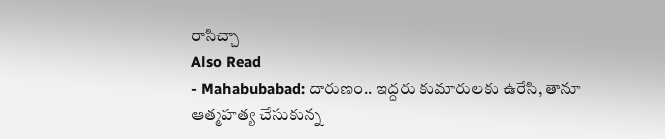రాసిచ్చా
Also Read
- Mahabubabad: దారుణం.. ఇద్దరు కుమారులకు ఉరేసి, తానూ ఆత్మహత్య చేసుకున్న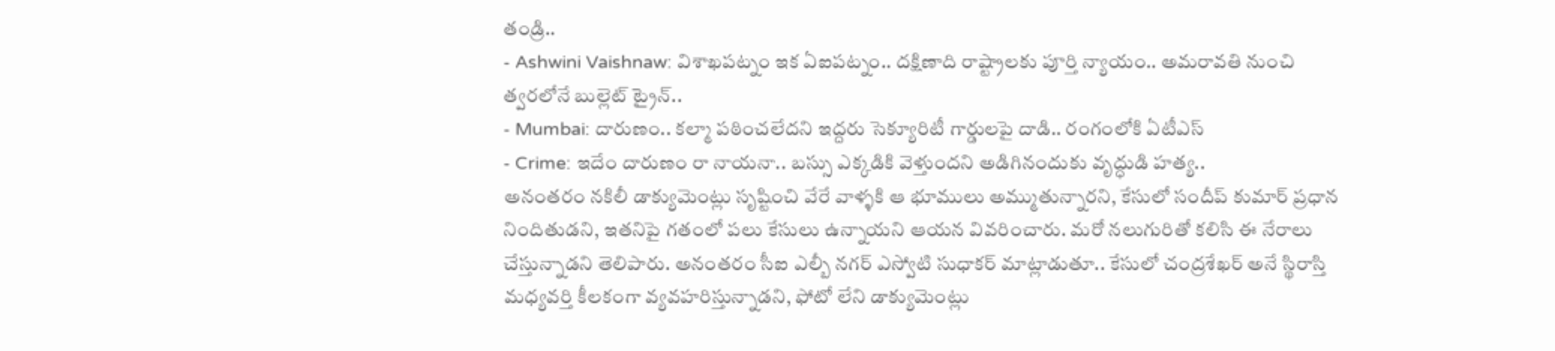తండ్రి..
- Ashwini Vaishnaw: విశాఖపట్నం ఇక ఏఐపట్నం.. దక్షిణాది రాష్ట్రాలకు పూర్తి న్యాయం.. అమరావతి నుంచి త్వరలోనే బుల్లెట్ ట్రైన్..
- Mumbai: దారుణం.. కల్మా పఠించలేదని ఇద్దరు సెక్యూరిటీ గార్డులపై దాడి.. రంగంలోకి ఏటీఎస్
- Crime: ఇదేం దారుణం రా నాయనా.. బస్సు ఎక్కడికి వెళ్తుందని అడిగినందుకు వృద్ధుడి హత్య..
అనంతరం నకిలీ డాక్యుమెంట్లు సృష్టించి వేరే వాళ్ళకి ఆ భూములు అమ్ముతున్నారని, కేసులో సందీప్ కుమార్ ప్రధాన నిందితుడని, ఇతనిపై గతంలో పలు కేసులు ఉన్నాయని ఆయన వివరించారు. మరో నలుగురితో కలిసి ఈ నేరాలు చేస్తున్నాడని తెలిపారు. అనంతరం సీఐ ఎల్బీ నగర్ ఎస్వోటి సుధాకర్ మాట్లాడుతూ.. కేసులో చంద్రశేఖర్ అనే స్థిరాస్తి మధ్యవర్తి కీలకంగా వ్యవహరిస్తున్నాడని, ఫోటో లేని డాక్యుమెంట్లు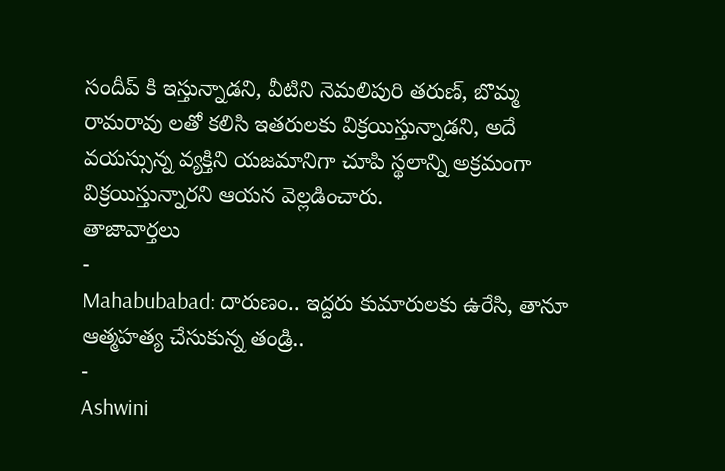సందీప్ కి ఇస్తున్నాడని, వీటిని నెమలిపురి తరుణ్, బొమ్మ రామరావు లతో కలిసి ఇతరులకు విక్రయిస్తున్నాడని, అదే వయస్సున్న వ్యక్తిని యజమానిగా చూపి స్థలాన్ని అక్రమంగా విక్రయిస్తున్నారని ఆయన వెల్లడించారు.
తాజావార్తలు
-
Mahabubabad: దారుణం.. ఇద్దరు కుమారులకు ఉరేసి, తానూ ఆత్మహత్య చేసుకున్న తండ్రి..
-
Ashwini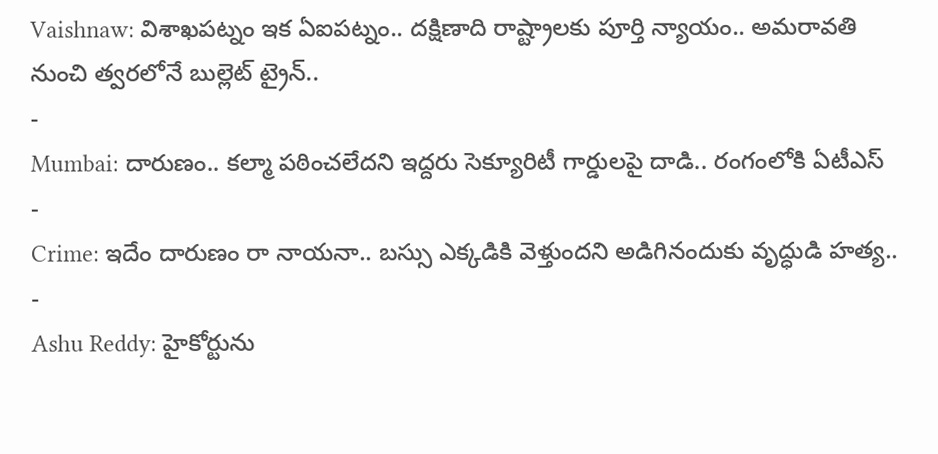Vaishnaw: విశాఖపట్నం ఇక ఏఐపట్నం.. దక్షిణాది రాష్ట్రాలకు పూర్తి న్యాయం.. అమరావతి నుంచి త్వరలోనే బుల్లెట్ ట్రైన్..
-
Mumbai: దారుణం.. కల్మా పఠించలేదని ఇద్దరు సెక్యూరిటీ గార్డులపై దాడి.. రంగంలోకి ఏటీఎస్
-
Crime: ఇదేం దారుణం రా నాయనా.. బస్సు ఎక్కడికి వెళ్తుందని అడిగినందుకు వృద్ధుడి హత్య..
-
Ashu Reddy: హైకోర్టును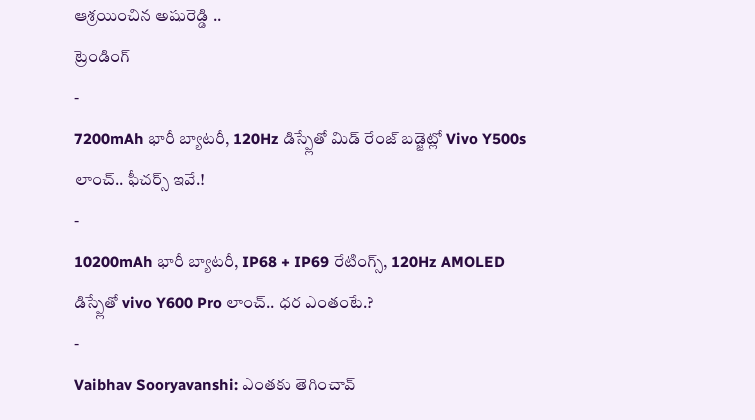ఆశ్రయించిన అషురెడ్డి ..
ట్రెండింగ్
-
7200mAh భారీ బ్యాటరీ, 120Hz డిస్ప్లేతో మిడ్ రేంజ్ బడ్జెట్లో Vivo Y500s లాంచ్.. ఫీచర్స్ ఇవే.!
-
10200mAh భారీ బ్యాటరీ, IP68 + IP69 రేటింగ్స్, 120Hz AMOLED డిస్ప్లేతో vivo Y600 Pro లాంచ్.. ధర ఎంతంటే.?
-
Vaibhav Sooryavanshi: ఎంతకు తెగించావ్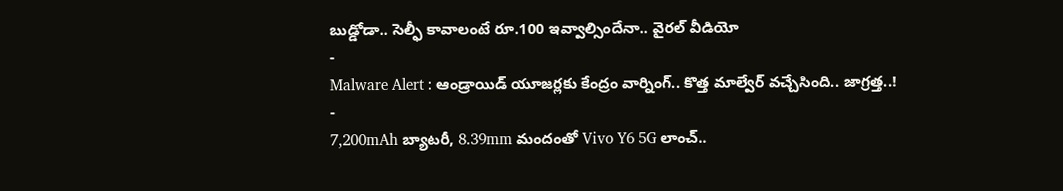బుడ్డోడా.. సెల్ఫీ కావాలంటే రూ.100 ఇవ్వాల్సిందేనా.. వైరల్ వీడియో
-
Malware Alert : ఆండ్రాయిడ్ యూజర్లకు కేంద్రం వార్నింగ్.. కొత్త మాల్వేర్ వచ్చేసింది.. జాగ్రత్త..!
-
7,200mAh బ్యాటరీ, 8.39mm మందంతో Vivo Y6 5G లాంచ్..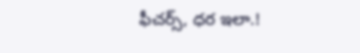ఫీచర్స్, ధర ఇలా.!